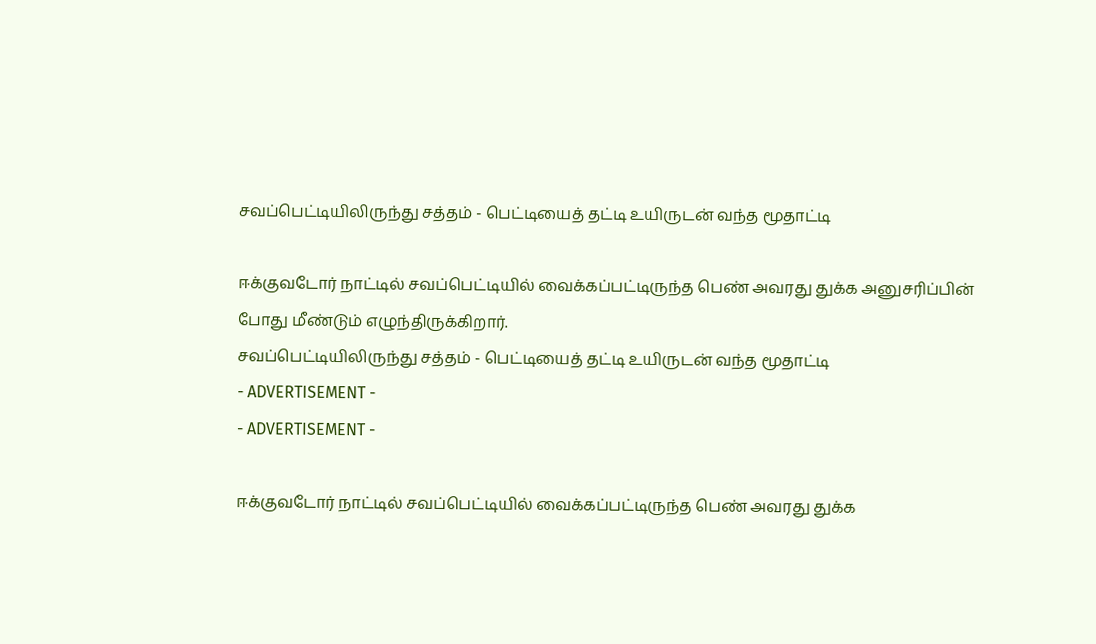சவப்பெட்டியிலிருந்து சத்தம் - பெட்டியைத் தட்டி உயிருடன் வந்த மூதாட்டி

ஈக்குவடோர் நாட்டில் சவப்பெட்டியில் வைக்கப்பட்டிருந்த பெண் அவரது துக்க அனுசரிப்பின் போது மீண்டும் எழுந்திருக்கிறார்.
சவப்பெட்டியிலிருந்து சத்தம் - பெட்டியைத் தட்டி உயிருடன் வந்த மூதாட்டி
- ADVERTISEMENT -
- ADVERTISEMENT -

ஈக்குவடோர் நாட்டில் சவப்பெட்டியில் வைக்கப்பட்டிருந்த பெண் அவரது துக்க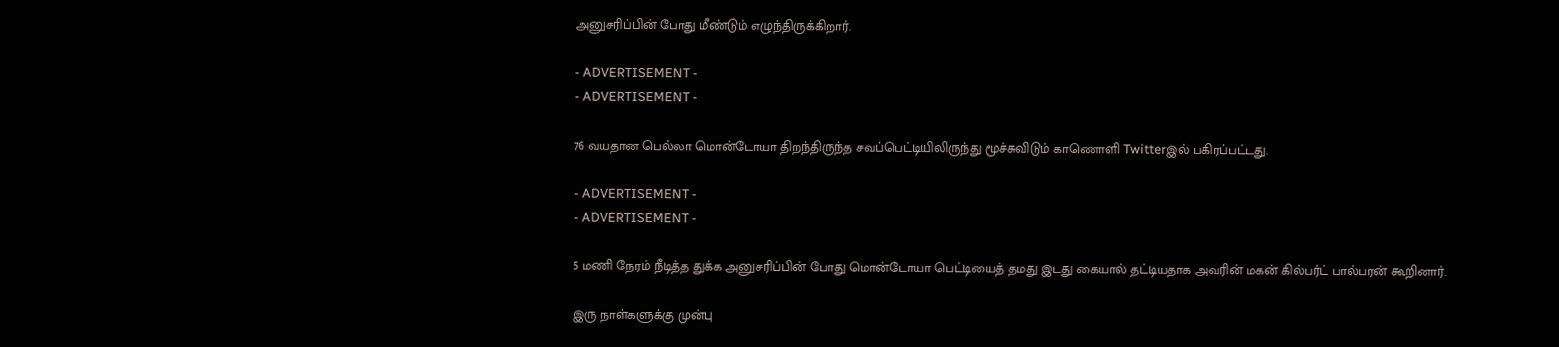அனுசரிப்பின் போது மீண்டும் எழுந்திருக்கிறார்.

- ADVERTISEMENT -
- ADVERTISEMENT -

76 வயதான பெல்லா மொன்டோயா திறந்திருந்த சவப்பெட்டியிலிருந்து மூச்சுவிடும் காணொளி Twitterஇல் பகிரப்பட்டது.

- ADVERTISEMENT -
- ADVERTISEMENT -

5 மணி நேரம் நீடித்த துக்க அனுசரிப்பின் போது மொன்டோயா பெட்டியைத் தமது இடது கையால் தட்டியதாக அவரின் மகன் கில்பர்ட் பால்பரன் கூறினார்.

இரு நாள்களுக்கு முன்பு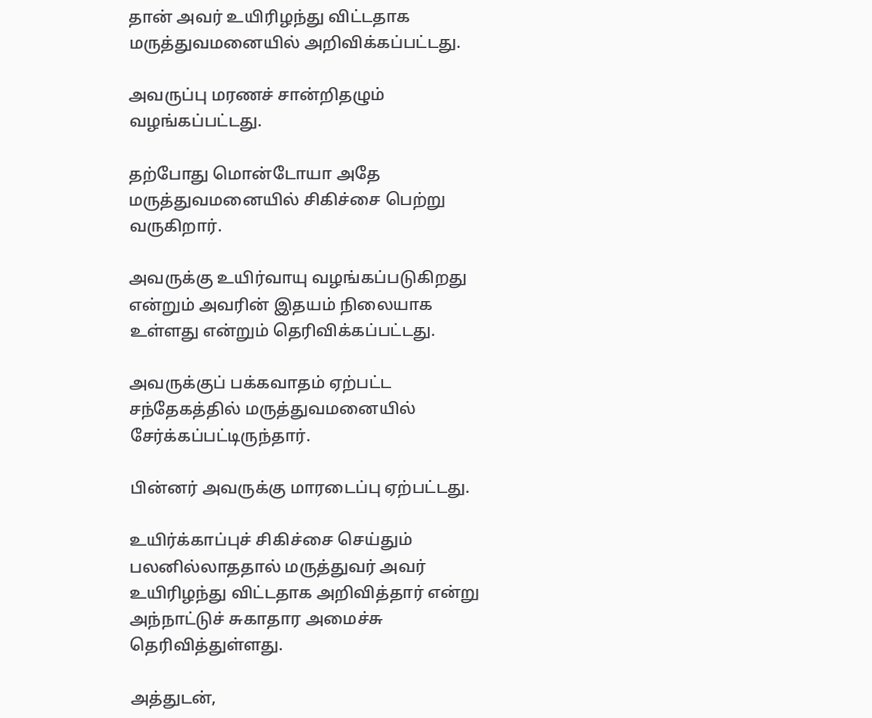தான் அவர் உயிரிழந்து விட்டதாக மருத்துவமனையில் அறிவிக்கப்பட்டது.

அவருப்பு மரணச் சான்றிதழும் வழங்கப்பட்டது.

தற்போது மொன்டோயா அதே மருத்துவமனையில் சிகிச்சை பெற்று வருகிறார்.

அவருக்கு உயிர்வாயு வழங்கப்படுகிறது என்றும் அவரின் இதயம் நிலையாக உள்ளது என்றும் தெரிவிக்கப்பட்டது.

அவருக்குப் பக்கவாதம் ஏற்பட்ட சந்தேகத்தில் மருத்துவமனையில் சேர்க்கப்பட்டிருந்தார்.

பின்னர் அவருக்கு மாரடைப்பு ஏற்பட்டது.

உயிர்க்காப்புச் சிகிச்சை செய்தும் பலனில்லாததால் மருத்துவர் அவர் உயிரிழந்து விட்டதாக அறிவித்தார் என்று அந்நாட்டுச் சுகாதார அமைச்சு தெரிவித்துள்ளது.

அத்துடன்,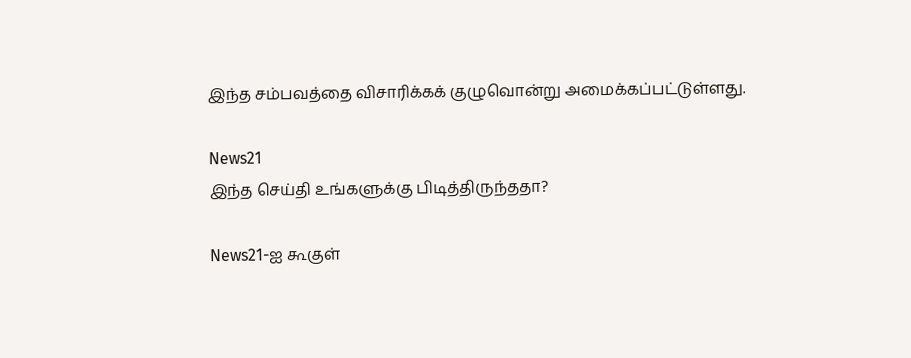இந்த சம்பவத்தை விசாரிக்கக் குழுவொன்று அமைக்கப்பட்டுள்ளது.

News21
இந்த செய்தி உங்களுக்கு பிடித்திருந்ததா?

News21-ஐ கூகுள்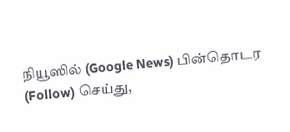நியூஸில் (Google News) பின்தொடர (Follow) செய்து,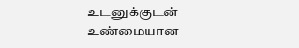உடனுக்குடன் உண்மையான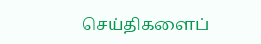செய்திகளைப்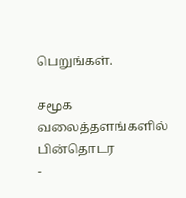பெறுங்கள்.

சமூக வலைத்தளங்களில் பின்தொடர
-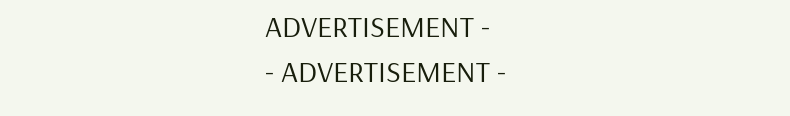ADVERTISEMENT -
- ADVERTISEMENT -